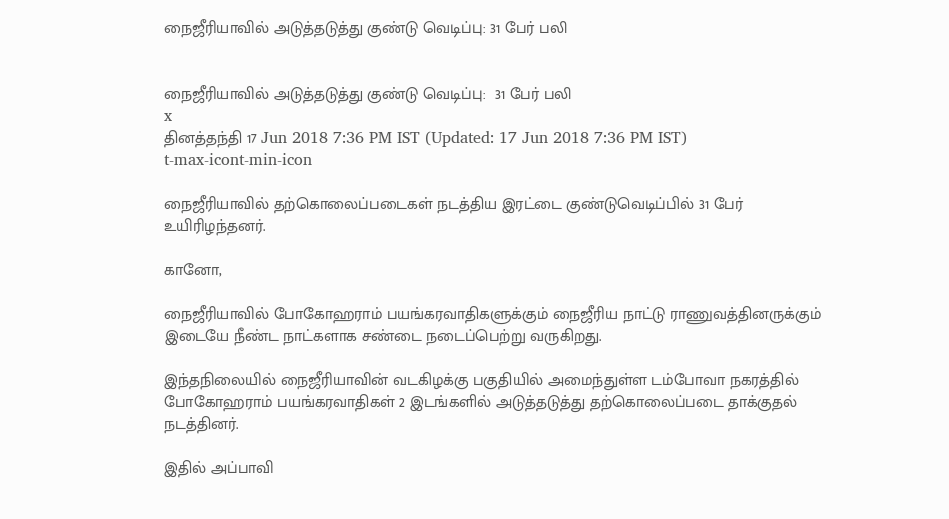நைஜீரியாவில் அடுத்தடுத்து குண்டு வெடிப்பு: 31 பேர் பலி


நைஜீரியாவில் அடுத்தடுத்து குண்டு வெடிப்பு:  31 பேர் பலி
x
தினத்தந்தி 17 Jun 2018 7:36 PM IST (Updated: 17 Jun 2018 7:36 PM IST)
t-max-icont-min-icon

நைஜீரியாவில் தற்கொலைப்படைகள் நடத்திய இரட்டை குண்டுவெடிப்பில் 31 பேர் உயிரிழந்தனர்.

கானோ,

நைஜீரியாவில் போகோஹராம் பயங்கரவாதிகளுக்கும் நைஜீரிய நாட்டு ராணுவத்தினருக்கும் இடையே நீண்ட நாட்களாக சண்டை நடைப்பெற்று வருகிறது.

இந்தநிலையில் நைஜீரியாவின் வடகிழக்கு பகுதியில் அமைந்துள்ள டம்போவா நகரத்தில் போகோஹராம் பயங்கரவாதிகள் 2 இடங்களில் அடுத்தடுத்து தற்கொலைப்படை தாக்குதல் நடத்தினர்.

இதில் அப்பாவி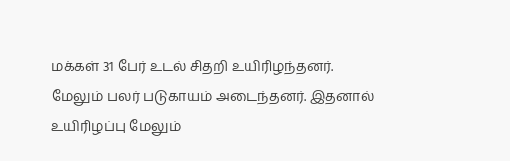மக்கள் 31 பேர் உடல் சிதறி உயிரிழந்தனர். மேலும் பலர் படுகாயம் அடைந்தனர். இதனால் உயிரிழப்பு மேலும்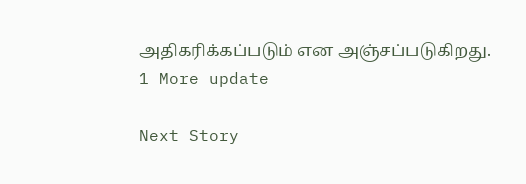அதிகரிக்கப்படும் என அஞ்சப்படுகிறது.
1 More update

Next Story